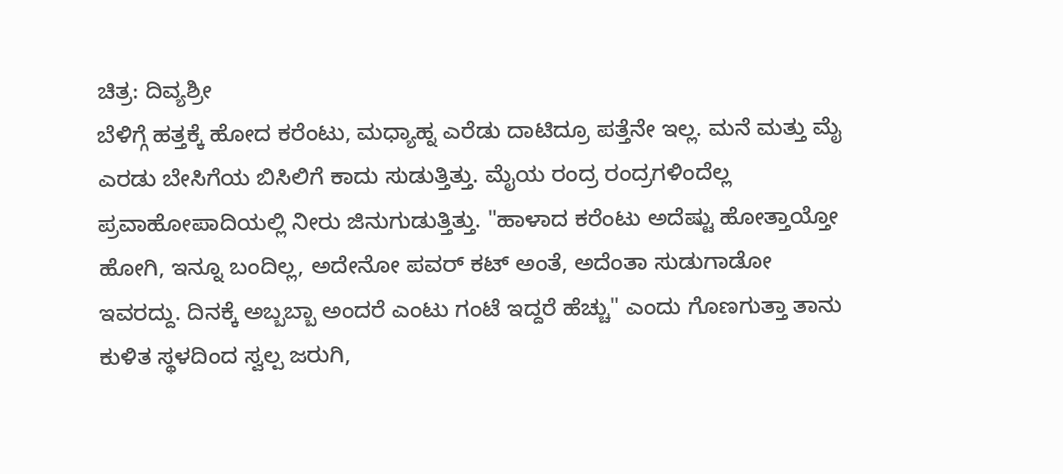ಚಿತ್ರ: ದಿವ್ಯಶ್ರೀ
ಬೆಳಿಗ್ಗೆ ಹತ್ತಕ್ಕೆ ಹೋದ ಕರೆಂಟು, ಮಧ್ಯಾಹ್ನ ಎರೆಡು ದಾಟಿದ್ರೂ ಪತ್ತೆನೇ ಇಲ್ಲ. ಮನೆ ಮತ್ತು ಮೈ ಎರಡು ಬೇಸಿಗೆಯ ಬಿಸಿಲಿಗೆ ಕಾದು ಸುಡುತ್ತಿತ್ತು. ಮೈಯ ರಂದ್ರ ರಂದ್ರಗಳಿಂದೆಲ್ಲ ಪ್ರವಾಹೋಪಾದಿಯಲ್ಲಿ ನೀರು ಜಿನುಗುಡುತ್ತಿತ್ತು. "ಹಾಳಾದ ಕರೆಂಟು ಅದೆಷ್ಟು ಹೋತ್ತಾಯ್ತೋ ಹೋಗಿ, ಇನ್ನೂ ಬಂದಿಲ್ಲ, ಅದೇನೋ ಪವರ್ ಕಟ್ ಅಂತೆ, ಅದೆಂತಾ ಸುಡುಗಾಡೋ ಇವರದ್ದು. ದಿನಕ್ಕೆ ಅಬ್ಬಬ್ಬಾ ಅಂದರೆ ಎಂಟು ಗಂಟೆ ಇದ್ದರೆ ಹೆಚ್ಚು" ಎಂದು ಗೊಣಗುತ್ತಾ ತಾನು ಕುಳಿತ ಸ್ಥಳದಿಂದ ಸ್ವಲ್ಪ ಜರುಗಿ,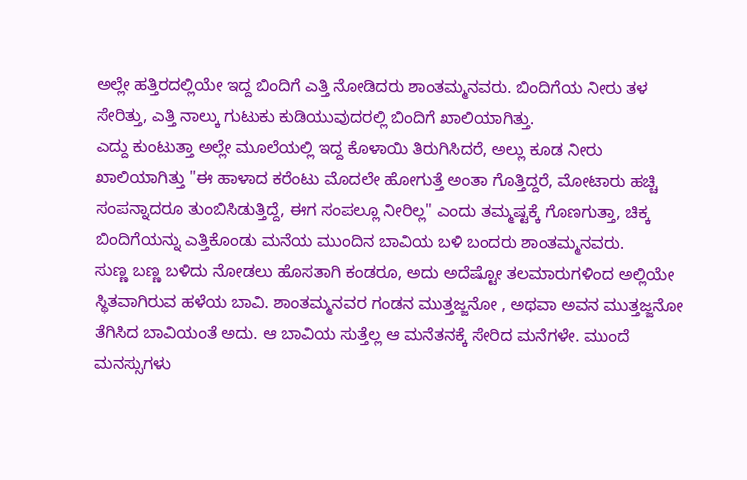ಅಲ್ಲೇ ಹತ್ತಿರದಲ್ಲಿಯೇ ಇದ್ದ ಬಿಂದಿಗೆ ಎತ್ತಿ ನೋಡಿದರು ಶಾಂತಮ್ಮನವರು. ಬಿಂದಿಗೆಯ ನೀರು ತಳ ಸೇರಿತ್ತು, ಎತ್ತಿ ನಾಲ್ಕು ಗುಟುಕು ಕುಡಿಯುವುದರಲ್ಲಿ ಬಿಂದಿಗೆ ಖಾಲಿಯಾಗಿತ್ತು.
ಎದ್ದು ಕುಂಟುತ್ತಾ ಅಲ್ಲೇ ಮೂಲೆಯಲ್ಲಿ ಇದ್ದ ಕೊಳಾಯಿ ತಿರುಗಿಸಿದರೆ, ಅಲ್ಲು ಕೂಡ ನೀರು ಖಾಲಿಯಾಗಿತ್ತು "ಈ ಹಾಳಾದ ಕರೆಂಟು ಮೊದಲೇ ಹೋಗುತ್ತೆ ಅಂತಾ ಗೊತ್ತಿದ್ದರೆ, ಮೋಟಾರು ಹಚ್ಚಿ ಸಂಪನ್ನಾದರೂ ತುಂಬಿಸಿಡುತ್ತಿದ್ದೆ, ಈಗ ಸಂಪಲ್ಲೂ ನೀರಿಲ್ಲ" ಎಂದು ತಮ್ಮಷ್ಟಕ್ಕೆ ಗೊಣಗುತ್ತಾ, ಚಿಕ್ಕ ಬಿಂದಿಗೆಯನ್ನು ಎತ್ತಿಕೊಂಡು ಮನೆಯ ಮುಂದಿನ ಬಾವಿಯ ಬಳಿ ಬಂದರು ಶಾಂತಮ್ಮನವರು.
ಸುಣ್ಣ ಬಣ್ಣ ಬಳಿದು ನೋಡಲು ಹೊಸತಾಗಿ ಕಂಡರೂ, ಅದು ಅದೆಷ್ಟೋ ತಲಮಾರುಗಳಿಂದ ಅಲ್ಲಿಯೇ ಸ್ಥಿತವಾಗಿರುವ ಹಳೆಯ ಬಾವಿ. ಶಾಂತಮ್ಮನವರ ಗಂಡನ ಮುತ್ತಜ್ಜನೋ , ಅಥವಾ ಅವನ ಮುತ್ತಜ್ಜನೋ ತೆಗಿಸಿದ ಬಾವಿಯಂತೆ ಅದು. ಆ ಬಾವಿಯ ಸುತ್ತೆಲ್ಲ ಆ ಮನೆತನಕ್ಕೆ ಸೇರಿದ ಮನೆಗಳೇ. ಮುಂದೆ ಮನಸ್ಸುಗಳು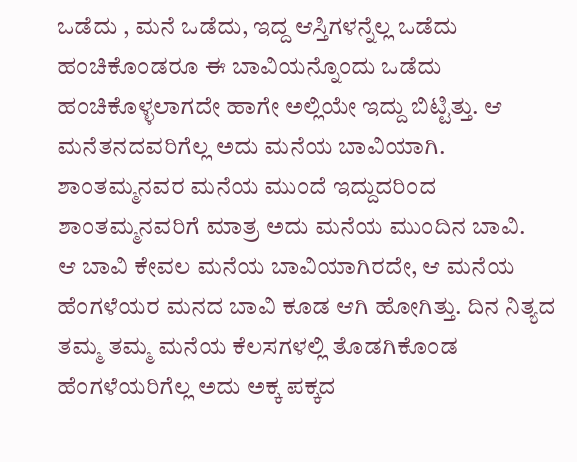ಒಡೆದು , ಮನೆ ಒಡೆದು, ಇದ್ದ ಆಸ್ತಿಗಳನ್ನೆಲ್ಲ ಒಡೆದು ಹಂಚಿಕೊಂಡರೂ ಈ ಬಾವಿಯನ್ನೊಂದು ಒಡೆದು ಹಂಚಿಕೊಳ್ಳಲಾಗದೇ ಹಾಗೇ ಅಲ್ಲಿಯೇ ಇದ್ದು ಬಿಟ್ಟಿತ್ತು. ಆ ಮನೆತನದವರಿಗೆಲ್ಲ ಅದು ಮನೆಯ ಬಾವಿಯಾಗಿ. ಶಾಂತಮ್ಮನವರ ಮನೆಯ ಮುಂದೆ ಇದ್ದುದರಿಂದ ಶಾಂತಮ್ಮನವರಿಗೆ ಮಾತ್ರ ಅದು ಮನೆಯ ಮುಂದಿನ ಬಾವಿ.
ಆ ಬಾವಿ ಕೇವಲ ಮನೆಯ ಬಾವಿಯಾಗಿರದೇ, ಆ ಮನೆಯ ಹೆಂಗಳೆಯರ ಮನದ ಬಾವಿ ಕೂಡ ಆಗಿ ಹೋಗಿತ್ತು. ದಿನ ನಿತ್ಯದ ತಮ್ಮ ತಮ್ಮ ಮನೆಯ ಕೆಲಸಗಳಲ್ಲಿ ತೊಡಗಿಕೊಂಡ ಹೆಂಗಳೆಯರಿಗೆಲ್ಲ ಅದು ಅಕ್ಕ ಪಕ್ಕದ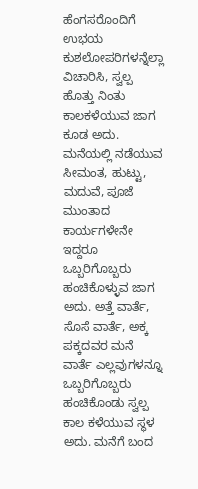ಹೆಂಗಸರೊಂದಿಗೆ ಉಭಯ ಕುಶಲೋಪರಿಗಳನ್ನೆಲ್ಲಾ ವಿಚಾರಿಸಿ, ಸ್ವಲ್ಪ ಹೊತ್ತು ನಿಂತು ಕಾಲಕಳೆಯುವ ಜಾಗ ಕೂಡ ಅದು. ಮನೆಯಲ್ಲಿ ನಡೆಯುವ ಸೀಮಂತ, ಹುಟ್ಟು, ಮದುವೆ, ಪೂಜೆ ಮುಂತಾದ ಕಾರ್ಯಗಳೇನೇ ಇದ್ದರೂ ಒಬ್ಬರಿಗೊಬ್ಬರು ಹಂಚಿಕೊಳ್ಳುವ ಜಾಗ ಅದು. ಅತ್ತೆ ವಾರ್ತೆ, ಸೊಸೆ ವಾರ್ತೆ, ಅಕ್ಕ ಪಕ್ಕದವರ ಮನೆ ವಾರ್ತೆ ಎಲ್ಲವುಗಳನ್ನೂ ಒಬ್ಬರಿಗೊಬ್ಬರು ಹಂಚಿಕೊಂಡು ಸ್ವಲ್ಪ ಕಾಲ ಕಳೆಯುವ ಸ್ಥಳ ಅದು. ಮನೆಗೆ ಬಂದ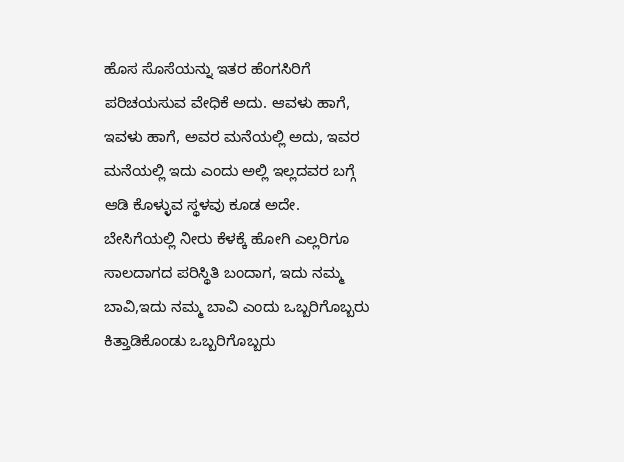ಹೊಸ ಸೊಸೆಯನ್ನು ಇತರ ಹೆಂಗಸಿರಿಗೆ ಪರಿಚಯಸುವ ವೇಧಿಕೆ ಅದು. ಆವಳು ಹಾಗೆ, ಇವಳು ಹಾಗೆ, ಅವರ ಮನೆಯಲ್ಲಿ ಅದು, ಇವರ ಮನೆಯಲ್ಲಿ ಇದು ಎಂದು ಅಲ್ಲಿ ಇಲ್ಲದವರ ಬಗ್ಗೆ ಆಡಿ ಕೊಳ್ಳುವ ಸ್ಥಳವು ಕೂಡ ಅದೇ.
ಬೇಸಿಗೆಯಲ್ಲಿ ನೀರು ಕೆಳಕ್ಕೆ ಹೋಗಿ ಎಲ್ಲರಿಗೂ ಸಾಲದಾಗದ ಪರಿಸ್ಥಿತಿ ಬಂದಾಗ, ಇದು ನಮ್ಮ ಬಾವಿ,ಇದು ನಮ್ಮ ಬಾವಿ ಎಂದು ಒಬ್ಬರಿಗೊಬ್ಬರು ಕಿತ್ತಾಡಿಕೊಂಡು ಒಬ್ಬರಿಗೊಬ್ಬರು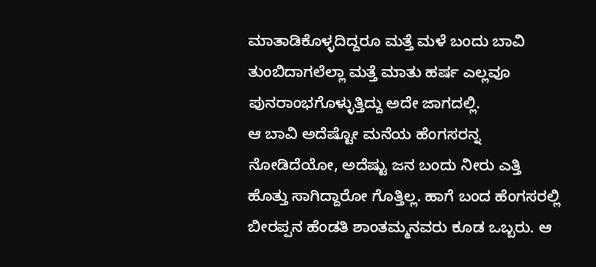ಮಾತಾಡಿಕೊಳ್ಳದಿದ್ದರೂ ಮತ್ತೆ ಮಳೆ ಬಂದು ಬಾವಿ ತುಂಬಿದಾಗಲೆಲ್ಲಾ ಮತ್ತೆ ಮಾತು ಹರ್ಷ ಎಲ್ಲವೂ ಪುನರಾಂಭಗೊಳ್ಳುತ್ತಿದ್ದು ಅದೇ ಜಾಗದಲ್ಲಿ.
ಆ ಬಾವಿ ಅದೆಷ್ಟೋ ಮನೆಯ ಹೆಂಗಸರನ್ನ ನೋಡಿದೆಯೋ, ಅದೆಷ್ಟು ಜನ ಬಂದು ನೀರು ಎತ್ತಿ ಹೊತ್ತು ಸಾಗಿದ್ದಾರೋ ಗೊತ್ತಿಲ್ಲ. ಹಾಗೆ ಬಂದ ಹೆಂಗಸರಲ್ಲಿ ಬೀರಪ್ಪನ ಹೆಂಡತಿ ಶಾಂತಮ್ಮನವರು ಕೂಡ ಒಬ್ಬರು. ಆ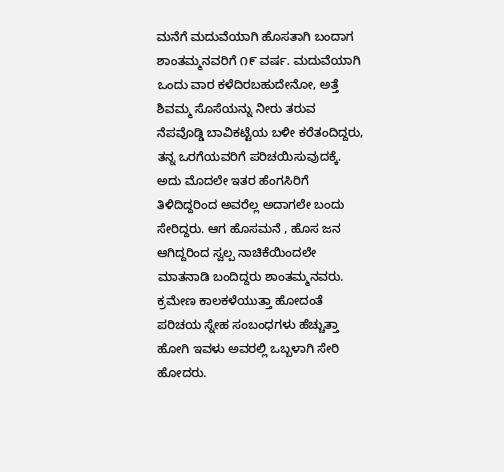ಮನೆಗೆ ಮದುವೆಯಾಗಿ ಹೊಸತಾಗಿ ಬಂದಾಗ ಶಾಂತಮ್ಮನವರಿಗೆ ೧೯ ವರ್ಷ. ಮದುವೆಯಾಗಿ ಒಂದು ವಾರ ಕಳೆದಿರಬಹುದೇನೋ, ಅತ್ತೆ ಶಿವಮ್ಮ ಸೊಸೆಯನ್ನು ನೀರು ತರುವ ನೆಪವೊಡ್ಡಿ ಬಾವಿಕಟ್ಟೆಯ ಬಳೀ ಕರೆತಂದಿದ್ದರು, ತನ್ನ ಒರಗೆಯವರಿಗೆ ಪರಿಚಯಿಸುವುದಕ್ಕೆ. ಅದು ಮೊದಲೇ ಇತರ ಹೆಂಗಸಿರಿಗೆ ತಿಳಿದಿದ್ದರಿಂದ ಅವರೆಲ್ಲ ಅದಾಗಲೇ ಬಂದು ಸೇರಿದ್ದರು. ಆಗ ಹೊಸಮನೆ , ಹೊಸ ಜನ ಆಗಿದ್ದರಿಂದ ಸ್ವಲ್ಪ ನಾಚಿಕೆಯಿಂದಲೇ ಮಾತನಾಡಿ ಬಂದಿದ್ದರು ಶಾಂತಮ್ಮನವರು. ಕ್ರಮೇಣ ಕಾಲಕಳೆಯುತ್ತಾ ಹೋದಂತೆ ಪರಿಚಯ ಸ್ನೇಹ ಸಂಬಂಧಗಳು ಹೆಚ್ಚುತ್ತಾ ಹೋಗಿ ಇವಳು ಅವರಲ್ಲಿ ಒಬ್ಬಳಾಗಿ ಸೇರಿ ಹೋದರು.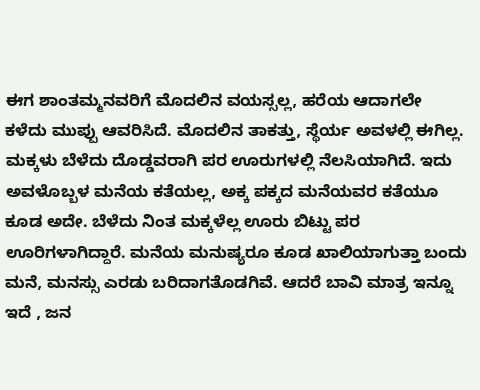ಈಗ ಶಾಂತಮ್ಮನವರಿಗೆ ಮೊದಲಿನ ವಯಸ್ಸಲ್ಲ, ಹರೆಯ ಆದಾಗಲೇ ಕಳೆದು ಮುಪ್ಪು ಆವರಿಸಿದೆ. ಮೊದಲಿನ ತಾಕತ್ತು, ಸ್ಥೆರ್ಯ ಅವಳಲ್ಲಿ ಈಗಿಲ್ಲ. ಮಕ್ಕಳು ಬೆಳೆದು ದೊಡ್ಡವರಾಗಿ ಪರ ಊರುಗಳಲ್ಲಿ ನೆಲಸಿಯಾಗಿದೆ. ಇದು ಅವಳೊಬ್ಬಳ ಮನೆಯ ಕತೆಯಲ್ಲ, ಅಕ್ಕ ಪಕ್ಕದ ಮನೆಯವರ ಕತೆಯೂ ಕೂಡ ಅದೇ. ಬೆಳೆದು ನಿಂತ ಮಕ್ಕಳೆಲ್ಲ ಊರು ಬಿಟ್ಟು ಪರ ಊರಿಗಳಾಗಿದ್ದಾರೆ. ಮನೆಯ ಮನುಷ್ಯರೂ ಕೂಡ ಖಾಲಿಯಾಗುತ್ತಾ ಬಂದು ಮನೆ, ಮನಸ್ಸು ಎರಡು ಬರಿದಾಗತೊಡಗಿವೆ. ಆದರೆ ಬಾವಿ ಮಾತ್ರ ಇನ್ನೂ ಇದೆ , ಜನ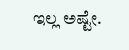ಇಲ್ಲ ಅಷ್ಟೇ.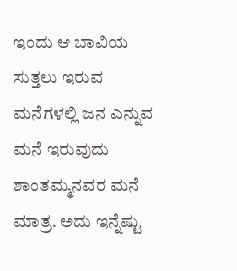ಇಂದು ಆ ಬಾವಿಯ ಸುತ್ತಲು ಇರುವ ಮನೆಗಳಲ್ಲಿ ಜನ ಎನ್ನುವ ಮನೆ ಇರುವುದು ಶಾಂತಮ್ಮನವರ ಮನೆ ಮಾತ್ರ. ಅದು ಇನ್ನೆಷ್ಟು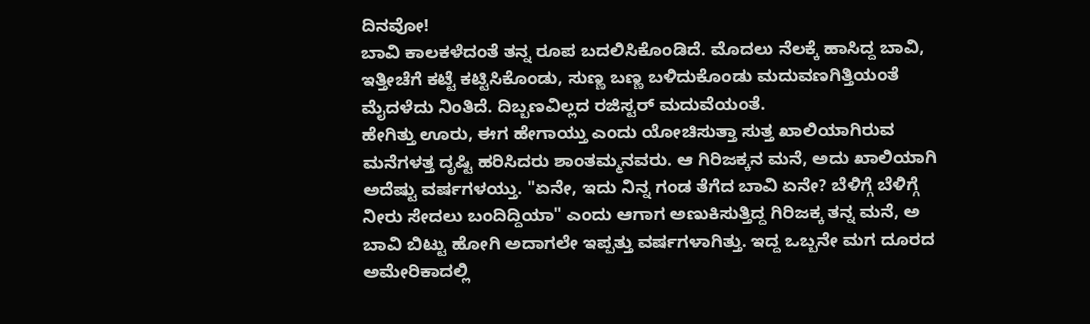ದಿನವೋ!
ಬಾವಿ ಕಾಲಕಳೆದಂತೆ ತನ್ನ ರೂಪ ಬದಲಿಸಿಕೊಂಡಿದೆ. ಮೊದಲು ನೆಲಕ್ಕೆ ಹಾಸಿದ್ದ ಬಾವಿ, ಇತ್ತೀಚೆಗೆ ಕಟ್ಟೆ ಕಟ್ಟಿಸಿಕೊಂಡು, ಸುಣ್ಣ ಬಣ್ಣ ಬಳಿದುಕೊಂಡು ಮದುವಣಗಿತ್ತಿಯಂತೆ ಮೈದಳೆದು ನಿಂತಿದೆ. ದಿಬ್ಬಣವಿಲ್ಲದ ರಜಿಸ್ಟರ್ ಮದುವೆಯಂತೆ.
ಹೇಗಿತ್ತು ಊರು, ಈಗ ಹೇಗಾಯ್ತು ಎಂದು ಯೋಚಿಸುತ್ತಾ ಸುತ್ತ ಖಾಲಿಯಾಗಿರುವ ಮನೆಗಳತ್ತ ದೃಷ್ಟಿ ಹರಿಸಿದರು ಶಾಂತಮ್ಮನವರು. ಆ ಗಿರಿಜಕ್ಕನ ಮನೆ, ಅದು ಖಾಲಿಯಾಗಿ ಅದೆಷ್ಟು ವರ್ಷಗಳಯ್ತು. "ಏನೇ, ಇದು ನಿನ್ನ ಗಂಡ ತೆಗೆದ ಬಾವಿ ಏನೇ? ಬೆಳಿಗ್ಗೆ ಬೆಳಿಗ್ಗೆ ನೀರು ಸೇದಲು ಬಂದಿದ್ದಿಯಾ" ಎಂದು ಆಗಾಗ ಅಣುಕಿಸುತ್ತಿದ್ದ ಗಿರಿಜಕ್ಕ ತನ್ನ ಮನೆ, ಅ ಬಾವಿ ಬಿಟ್ಟು ಹೋಗಿ ಅದಾಗಲೇ ಇಪ್ಪತ್ತು ವರ್ಷಗಳಾಗಿತ್ತು. ಇದ್ದ ಒಬ್ಬನೇ ಮಗ ದೂರದ ಅಮೇರಿಕಾದಲ್ಲಿ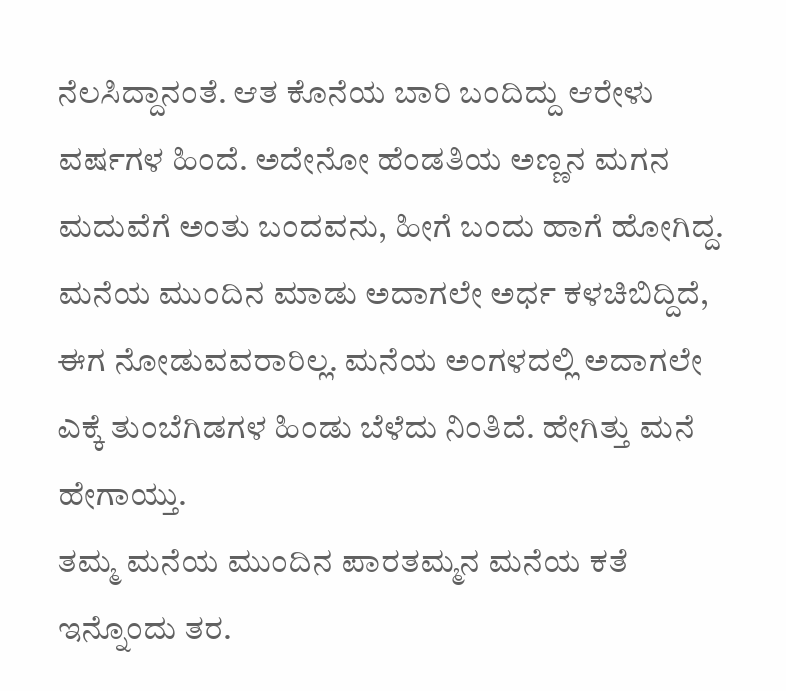ನೆಲಸಿದ್ದಾನಂತೆ. ಆತ ಕೊನೆಯ ಬಾರಿ ಬಂದಿದ್ದು ಆರೇಳು ವರ್ಷಗಳ ಹಿಂದೆ. ಅದೇನೋ ಹೆಂಡತಿಯ ಅಣ್ಣನ ಮಗನ ಮದುವೆಗೆ ಅಂತು ಬಂದವನು, ಹೀಗೆ ಬಂದು ಹಾಗೆ ಹೋಗಿದ್ದ. ಮನೆಯ ಮುಂದಿನ ಮಾಡು ಅದಾಗಲೇ ಅರ್ಧ ಕಳಚಿಬಿದ್ದಿದೆ, ಈಗ ನೋಡುವವರಾರಿಲ್ಲ. ಮನೆಯ ಅಂಗಳದಲ್ಲಿ ಅದಾಗಲೇ ಎಕ್ಕೆ ತುಂಬೆಗಿಡಗಳ ಹಿಂಡು ಬೆಳೆದು ನಿಂತಿದೆ. ಹೇಗಿತ್ತು ಮನೆ ಹೇಗಾಯ್ತು.
ತಮ್ಮ ಮನೆಯ ಮುಂದಿನ ಪಾರತಮ್ಮನ ಮನೆಯ ಕತೆ ಇನ್ನೊಂದು ತರ.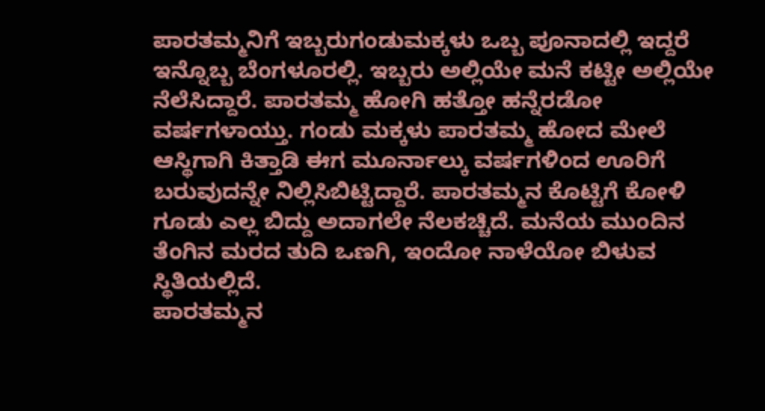ಪಾರತಮ್ಮನಿಗೆ ಇಬ್ಬರುಗಂಡುಮಕ್ಕಳು ಒಬ್ಬ ಪೂನಾದಲ್ಲಿ ಇದ್ದರೆ ಇನ್ನೊಬ್ಬ ಬೆಂಗಳೂರಲ್ಲಿ. ಇಬ್ಬರು ಅಲ್ಲಿಯೇ ಮನೆ ಕಟ್ಟೀ ಅಲ್ಲಿಯೇ ನೆಲೆಸಿದ್ದಾರೆ. ಪಾರತಮ್ಮ ಹೋಗಿ ಹತ್ತೋ ಹನ್ನೆರಡೋ ವರ್ಷಗಳಾಯ್ತು. ಗಂಡು ಮಕ್ಕಳು ಪಾರತಮ್ಮ ಹೋದ ಮೇಲೆ ಆಸ್ಥಿಗಾಗಿ ಕಿತ್ತಾಡಿ ಈಗ ಮೂರ್ನಾಲ್ಕು ವರ್ಷಗಳಿಂದ ಊರಿಗೆ ಬರುವುದನ್ನೇ ನಿಲ್ಲಿಸಿಬಿಟ್ಟಿದ್ದಾರೆ. ಪಾರತಮ್ಮನ ಕೊಟ್ಟಿಗೆ ಕೋಳಿ ಗೂಡು ಎಲ್ಲ ಬಿದ್ದು ಅದಾಗಲೇ ನೆಲಕಚ್ಚಿದೆ. ಮನೆಯ ಮುಂದಿನ ತೆಂಗಿನ ಮರದ ತುದಿ ಒಣಗಿ, ಇಂದೋ ನಾಳೆಯೋ ಬಿಳುವ ಸ್ಥಿತಿಯಲ್ಲಿದೆ.
ಪಾರತಮ್ಮನ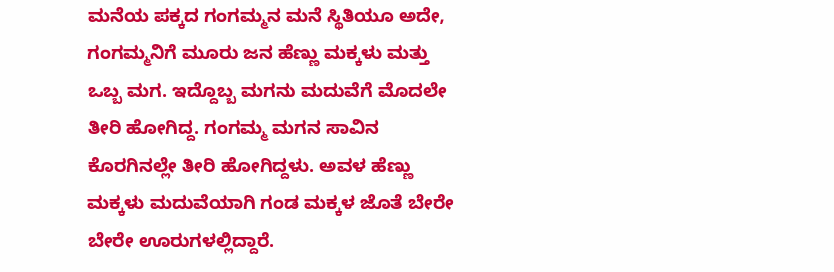ಮನೆಯ ಪಕ್ಕದ ಗಂಗಮ್ಮನ ಮನೆ ಸ್ಥಿತಿಯೂ ಅದೇ, ಗಂಗಮ್ಮನಿಗೆ ಮೂರು ಜನ ಹೆಣ್ಣು ಮಕ್ಕಳು ಮತ್ತು ಒಬ್ಬ ಮಗ. ಇದ್ದೊಬ್ಬ ಮಗನು ಮದುವೆಗೆ ಮೊದಲೇ ತೀರಿ ಹೋಗಿದ್ದ. ಗಂಗಮ್ಮ ಮಗನ ಸಾವಿನ ಕೊರಗಿನಲ್ಲೇ ತೀರಿ ಹೋಗಿದ್ದಳು. ಅವಳ ಹೆಣ್ಣು ಮಕ್ಕಳು ಮದುವೆಯಾಗಿ ಗಂಡ ಮಕ್ಕಳ ಜೊತೆ ಬೇರೇ ಬೇರೇ ಊರುಗಳಲ್ಲಿದ್ದಾರೆ.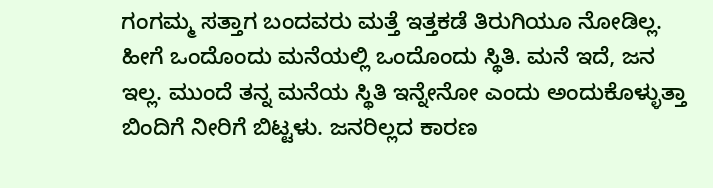ಗಂಗಮ್ಮ ಸತ್ತಾಗ ಬಂದವರು ಮತ್ತೆ ಇತ್ತಕಡೆ ತಿರುಗಿಯೂ ನೋಡಿಲ್ಲ.
ಹೀಗೆ ಒಂದೊಂದು ಮನೆಯಲ್ಲಿ ಒಂದೊಂದು ಸ್ಥಿತಿ. ಮನೆ ಇದೆ, ಜನ ಇಲ್ಲ. ಮುಂದೆ ತನ್ನ ಮನೆಯ ಸ್ಥಿತಿ ಇನ್ನೇನೋ ಎಂದು ಅಂದುಕೊಳ್ಳುತ್ತಾ ಬಿಂದಿಗೆ ನೀರಿಗೆ ಬಿಟ್ಟಳು. ಜನರಿಲ್ಲದ ಕಾರಣ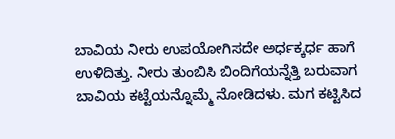ಬಾವಿಯ ನೀರು ಉಪಯೋಗಿಸದೇ ಅರ್ಧಕ್ಕರ್ಧ ಹಾಗೆ ಉಳಿದಿತ್ತು. ನೀರು ತುಂಬಿಸಿ ಬಿಂದಿಗೆಯನ್ನೆತ್ತಿ ಬರುವಾಗ ಬಾವಿಯ ಕಟ್ಟೆಯನ್ನೊಮ್ಮೆ ನೋಡಿದಳು. ಮಗ ಕಟ್ಟಿಸಿದ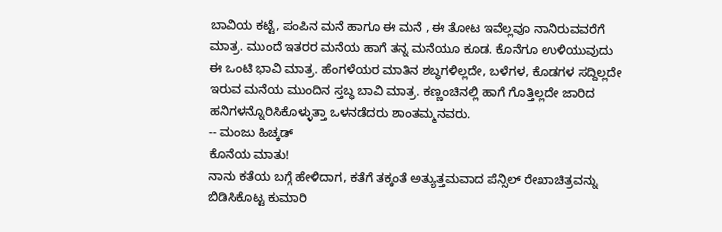ಬಾವಿಯ ಕಟ್ಟೆ, ಪಂಪಿನ ಮನೆ ಹಾಗೂ ಈ ಮನೆ , ಈ ತೋಟ ಇವೆಲ್ಲವೂ ನಾನಿರುವವರೆಗೆ ಮಾತ್ರ. ಮುಂದೆ ಇತರರ ಮನೆಯ ಹಾಗೆ ತನ್ನ ಮನೆಯೂ ಕೂಡ. ಕೊನೆಗೂ ಉಳಿಯುವುದು ಈ ಒಂಟಿ ಭಾವಿ ಮಾತ್ರ. ಹೆಂಗಳೆಯರ ಮಾತಿನ ಶಬ್ಧಗಳಿಲ್ಲದೇ, ಬಳೆಗಳ, ಕೊಡಗಳ ಸದ್ದಿಲ್ಲದೇ ಇರುವ ಮನೆಯ ಮುಂದಿನ ಸ್ತಬ್ಧ ಬಾವಿ ಮಾತ್ರ. ಕಣ್ಣಂಚಿನಲ್ಲಿ ಹಾಗೆ ಗೊತ್ತಿಲ್ಲದೇ ಜಾರಿದ ಹನಿಗಳನ್ನೊರಿಸಿಕೊಳ್ಳುತ್ತಾ ಒಳನಡೆದರು ಶಾಂತಮ್ಮನವರು.
-- ಮಂಜು ಹಿಚ್ಕಡ್
ಕೊನೆಯ ಮಾತು!
ನಾನು ಕತೆಯ ಬಗ್ಗೆ ಹೇಳಿದಾಗ, ಕತೆಗೆ ತಕ್ಕಂತೆ ಅತ್ಯುತ್ತಮವಾದ ಪೆನ್ಸಿಲ್ ರೇಖಾಚಿತ್ರವನ್ನು ಬಿಡಿಸಿಕೊಟ್ಟ ಕುಮಾರಿ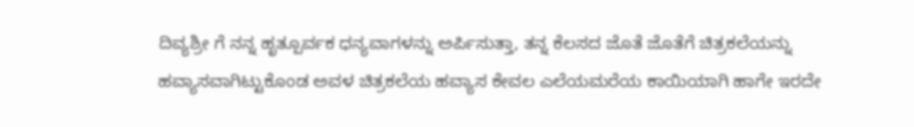ದಿವ್ಯಶ್ರೀ ಗೆ ನನ್ನ ಹೃತ್ಪೂರ್ವಕ ಧನ್ಯವಾಗಳನ್ನು ಅರ್ಪಿಸುತ್ತಾ, ತನ್ನ ಕೆಲಸದ ಜೊತೆ ಜೊತೆಗೆ ಚಿತ್ರಕಲೆಯನ್ನು ಹವ್ಯಾಸವಾಗಿಟ್ಟುಕೊಂಡ ಅವಳ ಚಿತ್ರಕಲೆಯ ಹವ್ಯಾಸ ಕೇವಲ ಎಲೆಯಮರೆಯ ಕಾಯಿಯಾಗಿ ಹಾಗೇ ಇರದೇ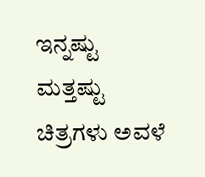ಇನ್ನಷ್ಟು ಮತ್ತಷ್ಟು ಚಿತ್ರಗಳು ಅವಳೆ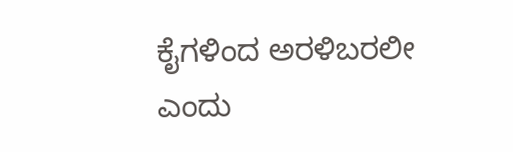ಕೈಗಳಿಂದ ಅರಳಿಬರಲೀ ಎಂದು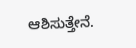ಆಶಿಸುತ್ತೇನೆ.